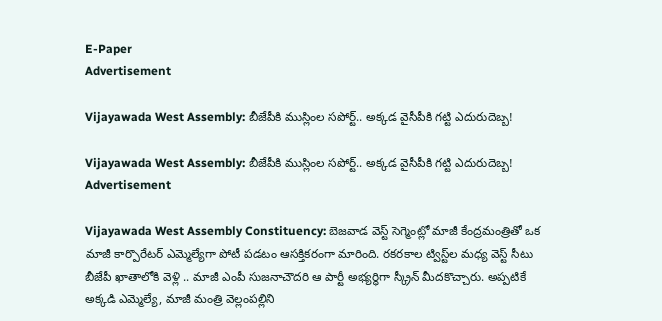E-Paper
Advertisement

Vijayawada West Assembly: బీజేపీకి ముస్లింల సపోర్ట్.. అక్కడ వైసీపీకి గట్టి ఎదురుదెబ్బ!

Vijayawada West Assembly: బీజేపీకి ముస్లింల సపోర్ట్.. అక్కడ వైసీపీకి గట్టి ఎదురుదెబ్బ!
Advertisement

Vijayawada West Assembly Constituency: బెజవాడ వెస్ట్ సెగ్మెంట్లో మాజీ కేంద్రమంత్రితో ఒక మాజీ కార్పొరేటర్ ఎమ్మెల్యేగా పోటీ పడటం ఆసక్తికరంగా మారింది. రకరకాల ట్విస్ట్‌ల మధ్య వెస్ట్ సీటు బీజేపీ ఖాతాలోకి వెళ్లి .. మాజీ ఎంపీ సుజనాచౌదరి ఆ పార్టీ అభ్యర్ధిగా స్క్రీన్ మీదకొచ్చారు. అప్పటికే అక్కడి ఎమ్మెల్యే, మాజీ మంత్రి వెల్లంపల్లిని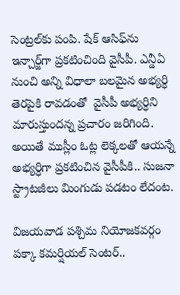సెంట్రల్‌కు పంపి. షేక్ ఆసిఫ్‌ను ఇన్చార్జ్‌గా ప్రకటించింది వైసీపీ. ఎన్డీఏ నుంచి అన్ని విధాలా బలమైన అభ్యర్ధి తెరపైకి రావడంతో  వైసీపీ అభ్యర్ధిని మారుస్తుందన్న ప్రచారం జరిగింది. అయితే ముస్లీం ఓట్ల లెక్కలతో ఆయన్నే అభ్యర్ధిగా ప్రకటించిన వైసీపీకి.. సుజనా స్ట్రాటజీలు మింగుడు పడటం లేదంట.

విజయవాడ పశ్చిమ నియోజకవర్గం పక్కా కమర్షియల్ సెంటర్..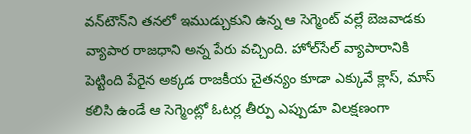వన్‌టౌన్‌ని తనలో ఇముడ్చుకుని ఉన్న ఆ సెగ్మెంట్‌ వల్లే బెజవాడకు వ్యాపార రాజధాని అన్న పేరు వచ్చింది. హోల్‌సేల్ వ్యాపారానికి పెట్టింది పేరైన అక్కడ రాజకీయ చైతన్యం కూడా ఎక్కువే క్లాస్, మాస్ కలిసి ఉండే ఆ సెగ్మెంట్లో ఓటర్ల తీర్పు ఎప్పుడూ విలక్షణంగా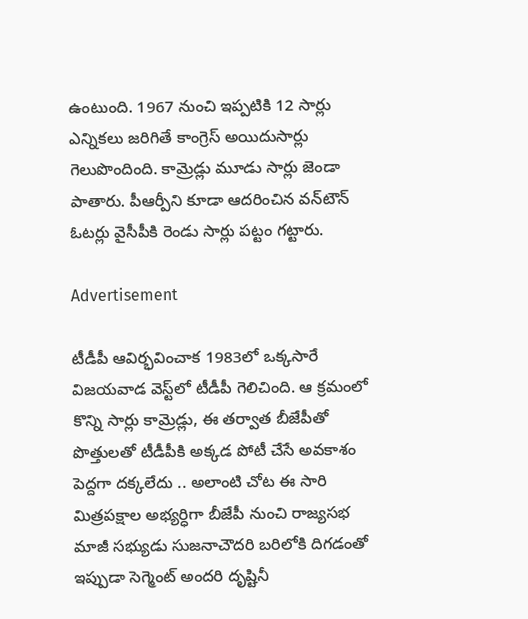ఉంటుంది. 1967 నుంచి ఇప్పటికి 12 సార్లు ఎన్నికలు జరిగితే కాంగ్రెస్ అయిదుసార్లు గెలుపొందింది. కామ్రెడ్లు మూడు సార్లు జెండా పాతారు. పీఆర్పీని కూడా ఆదరించిన వన్‌టౌన్ ఓటర్లు వైసీపీకి రెండు సార్లు పట్టం గట్టారు.

Advertisement

టీడీపీ ఆవిర్భవించాక 1983లో ఒక్కసారే విజయవాడ వెస్ట్‌లో టీడీపీ గెలిచింది. ఆ క్రమంలో కొన్ని సార్లు కామ్రెడ్లు, ఈ తర్వాత బీజేపీతో పొత్తులతో టీడీపీకి అక్కడ పోటీ చేసే అవకాశం పెద్దగా దక్కలేదు .. అలాంటి చోట ఈ సారి మిత్రపక్షాల అభ్యర్ధిగా బీజేపీ నుంచి రాజ్యసభ మాజీ సభ్యుడు సుజనాచౌదరి బరిలోకి దిగడంతో ఇప్పుడా సెగ్మెంట్ అందరి దృష్టినీ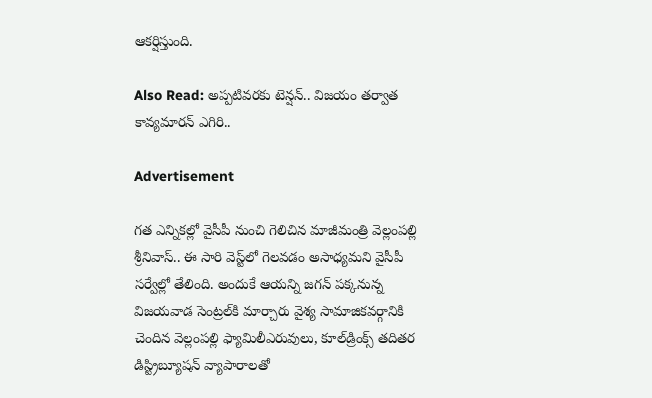ఆకర్షిస్తుంది.

Also Read: అప్పటివరకు టెన్షన్‌.. విజయం తర్వాత కావ్యమారన్ ఎగిరి..

Advertisement

గత ఎన్నికల్లో వైసీపీ నుంచి గెలిచిన మాజీమంత్రి వెల్లంపల్లి శ్రీనివాస్.. ఈ సారి వెస్ట్‌లో గెలవడం అసాధ్యమని వైసీపీ సర్వేల్లో తేలింది. అందుకే ఆయన్ని జగన్ పక్కనున్న విజయవాడ సెంట్రల్‌కి మార్చారు వైశ్య సామాజికవర్గానికి చెందిన వెల్లంపల్లి ఫ్యామిలీఎరువులు, కూల్‌డ్రింక్స్ తదితర డిస్ట్రిబ్యూషన్ వ్యాపారాలతో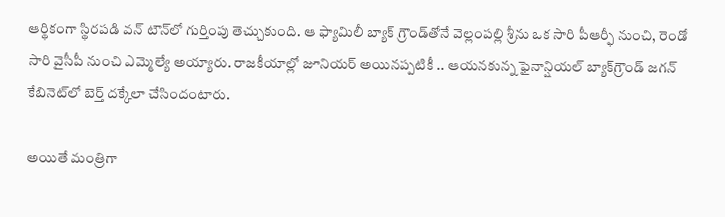ఆర్థికంగా స్థిరపడి వన్ టౌన్‌లో గుర్తింపు తెచ్చుకుంది. ఆ ఫ్యామిలీ బ్యాక్‌ గ్రౌండ్‌తోనే వెల్లంపల్లి శ్రీను ఒక సారి పీఆర్ఫీ నుంచి, రెండో సారి వైసీపీ నుంచి ఎమ్మెల్యే అయ్యారు. రాజకీయాల్లో జూనియర్ అయినప్పటికీ .. ఆయనకున్న ఫైనాన్షియల్ బ్యాక్‌గ్రౌండ్ జగన్ కేబినెట్‌లో బెర్త్ దక్కేలా చేసిందంటారు.

అయితే మంత్రిగా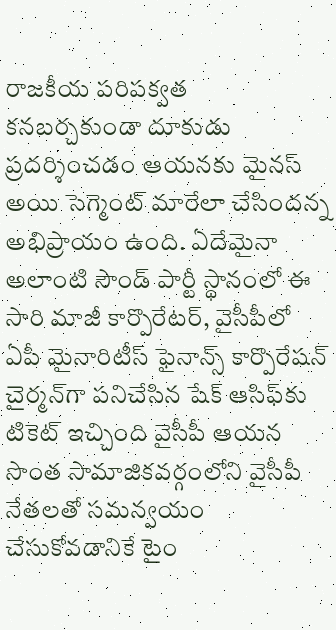రాజకీయ పరిపక్వత కనబర్చకుండా దూకుడు ప్రదర్శించడం ఆయనకు మైనస్ అయి సెగ్మెంట్ మారేలా చేసిందన్న అభిప్రాయం ఉంది. ఏదేమైనా అలాంటి సౌండ్ పార్టీ స్థానంలో ఈ సారి మాజీ కార్పొరేటర్, వైసీపీలో ఏపీ మైనారిటీస్ ఫైనాన్స్ కార్పొరేషన్ చైర్మన్‌గా పనిచేసిన షేక్ ఆసిఫ్‌కు టికెట్ ఇచ్చింది వైసీపీ ఆయన సొంత సామాజికవర్గంలోని వైసీపీ నేతలతో సమన్వయం చేసుకోవడానికే టైం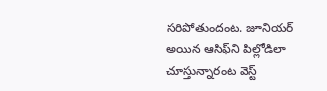సరిపోతుందంట. జూనియర్ అయిన ఆసిఫ్‌ని పిల్లోడిలా చూస్తున్నారంట వెస్ట్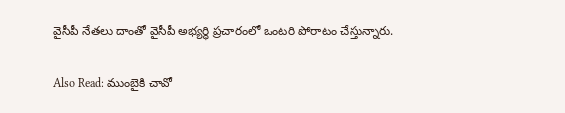వైసీపీ నేతలు దాంతో వైసీపీ అభ్యర్ధి ప్రచారంలో ఒంటరి పోరాటం చేస్తున్నారు.

Also Read: ముంబైకి చావో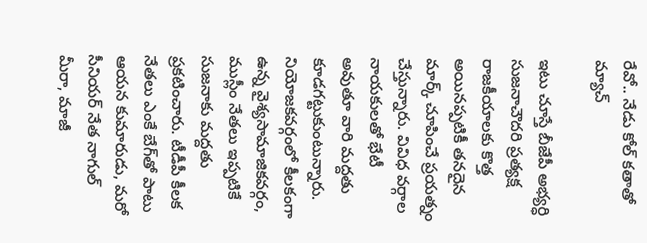రేవో.. నేడు కోల్ కతాతో మ్యాచ్

ఇటు చూస్తే బీజేపీ అభ్యర్ధి సుజనాచౌదరి ప్రత్యక్ష రాజకీయాలకు కొత్త అయినప్పటికీ తనదైన మార్క్ చూపించే ప్రయత్నం చేస్తున్నారు. వివిధ వర్గాల నాయకులతో భేటీ అవుతూ వారి మద్దతు కూడగట్టుకుంటున్నారు. నియోజకవర్గంలో కీలకంగా ఉన్న వైశ్యసామాజికవర్గం, ముస్లీం నేతలు ఇప్పటికే సుజనాకు మద్దతు ప్రకటించారు. టీడీపీ కీలక నేతలు ఎంకే బేగ్‌తో పాటు ఆయన కుమారుడు, మరో సీనియర్ నేత నాగుల్ మీరా, మాజీ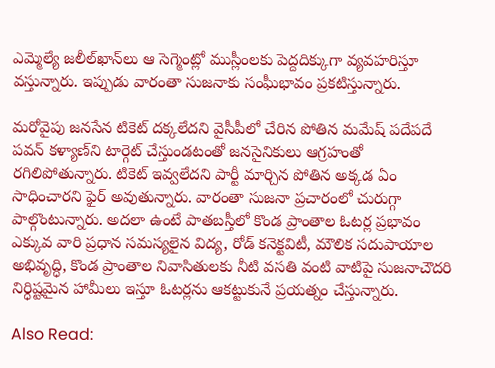ఎమ్మెల్యే జలీల్‌ఖాన్‌లు ఆ సెగ్మెంట్లో ముస్లీంలకు పెద్దదిక్కుగా వ్యవహరిస్తూ వస్తున్నారు. ఇప్పుడు వారంతా సుజనాకు సంఘీభావం ప్రకటిస్తున్నారు.

మరోవైపు జనసేన టికెట్ దక్కలేదని వైసీపీలో చేరిన పోతిన మమేష్ పదేపదే పవన్ కళ్యాణ్‌ని టార్గెట్ చేస్తుండటంతో జనసైనికులు ఆగ్రహంతో రగిలిపోతున్నారు. టికెట్ ఇవ్వలేదని పార్టీ మార్చిన పోతిన అక్కడ ఏం సాధించారని ఫైర్ అవుతున్నారు. వారంతా సుజనా ప్రచారంలో చురుగ్గా పాల్గొంటున్నారు. అదలా ఉంటే పాతబస్తీలో కొండ ప్రాంతాల ఓటర్ల ప్రభావం ఎక్కువ వారి ప్రధాన సమస్యలైన విద్య, రోడ్ కనెక్టవిటీ, మౌలిక సదుపాయాల అభివృద్ధి, కొండ ప్రాంతాల నివాసితులకు నీటి వసతి వంటి వాటిపై సుజనాచౌదరి నిర్ధిష్టమైన హామీలు ఇస్తూ ఓటర్లను ఆకట్టుకునే ప్రయత్నం చేస్తున్నారు.

Also Read: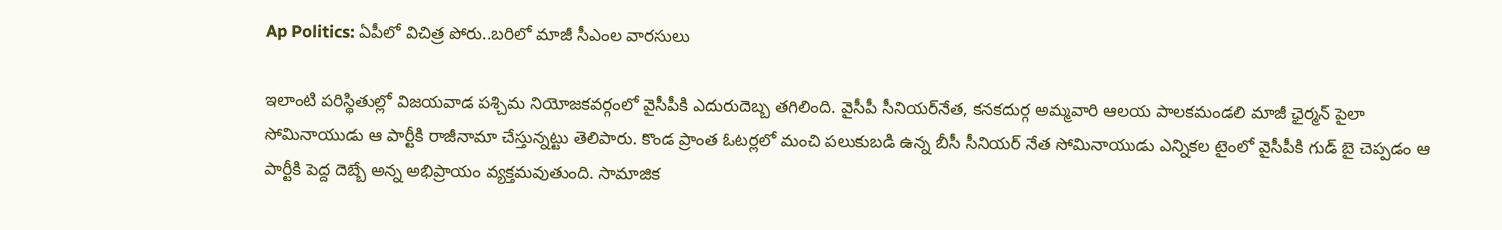Ap Politics: ఏపీలో విచిత్ర పోరు..బరిలో మాజీ సీఎంల వారసులు

ఇలాంటి పరిస్థితుల్లో విజయవాడ పశ్చిమ నియోజకవర్గంలో వైసీపీకి ఎదురుదెబ్బ తగిలింది. వైసీపీ సీనియర్‌నేత, కనకదుర్గ అమ్మవారి ఆలయ పాలకమండలి మాజీ ఛైర్మన్‌ పైలా సోమినాయుడు ఆ పార్టీకి రాజీనామా చేస్తున్నట్టు తెలిపారు. కొండ ప్రాంత ఓటర్లలో మంచి పలుకుబడి ఉన్న బీసీ సీనియర్ నేత సోమినాయుడు ఎన్నికల టైంలో వైసీపీకి గుడ్ బై చెప్పడం ఆ పార్టీకి పెద్ద దెబ్బే అన్న అభిప్రాయం వ్యక్తమవుతుంది. సామాజిక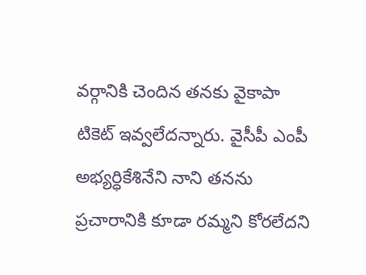వర్గానికి చెందిన తనకు వైకాపా టికెట్‌ ఇవ్వలేదన్నారు. వైసీపీ ఎంపీ అభ్యర్ధికేశినేని నాని తనను ప్రచారానికి కూడా రమ్మని కోరలేదని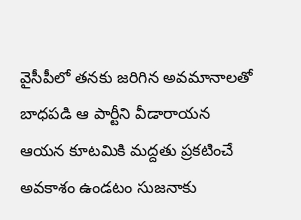వైసీపీలో తనకు జరిగిన అవమానాలతో బాధపడి ఆ పార్టీని వీడారాయన  ఆయన కూటమికి మద్దతు ప్రకటించే అవకాశం ఉండటం సుజనాకు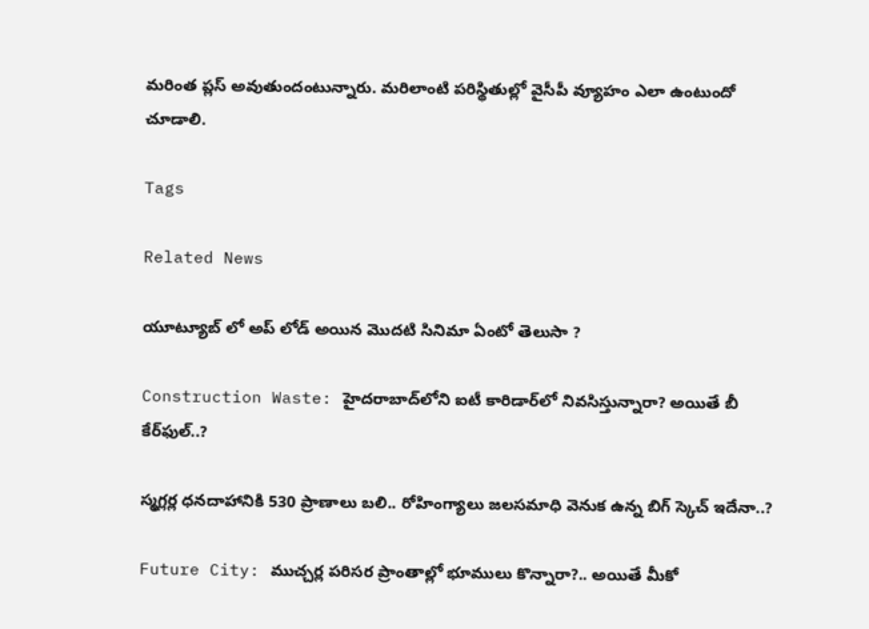మరింత ప్లస్ అవుతుందంటున్నారు. మరిలాంటి పరిస్థితుల్లో వైసీపీ వ్యూహం ఎలా ఉంటుందో చూడాలి.

Tags

Related News

యూట్యూబ్ లో అప్ లోడ్ అయిన మొదటి సినిమా ఏంటో తెలుసా ?

Construction Waste: హైదరాబాద్‌లోని ఐటీ కారిడార్‌లో నివసిస్తున్నారా? అయితే బీ కేర్‌ఫుల్..?

స్మగ్లర్ల ధనదాహానికి 530 ప్రాణాలు బలి.. రోహింగ్యాలు జలసమాధి వెనుక ఉన్న బిగ్ స్కెచ్ ఇదేనా..?

Future City: ముచ్చర్ల పరిసర ప్రాంతాల్లో భూములు కొన్నారా?.. అయితే మీకో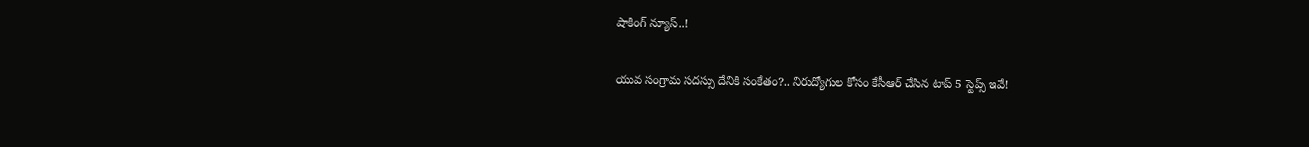షాకింగ్ న్యూస్..!

యువ సంగ్రామ సదస్సు దేనికి సంకేతం?.. నిరుద్యోగుల కోసం కేసీఆర్ చేసిన టాప్ 5 స్టెప్స్ ఇవే!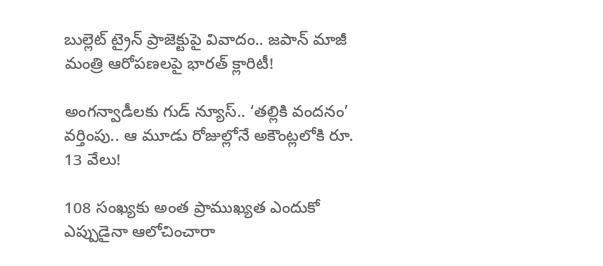బుల్లెట్ ట్రైన్ ప్రాజెక్టుపై వివాదం.. జపాన్ మాజీ మంత్రి ఆరోపణలపై భారత్ క్లారిటీ!

అంగన్వాడీలకు గుడ్ న్యూస్.. ‘తల్లికి వందనం’ వర్తింపు.. ఆ మూడు రోజుల్లోనే అకౌంట్లలోకి రూ. 13 వేలు!

108 సంఖ్యకు అంత ప్రాముఖ్యత ఎందుకో ఎప్పుడైనా ఆలోచించారా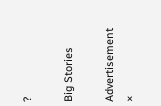?

Big Stories

Advertisement
×